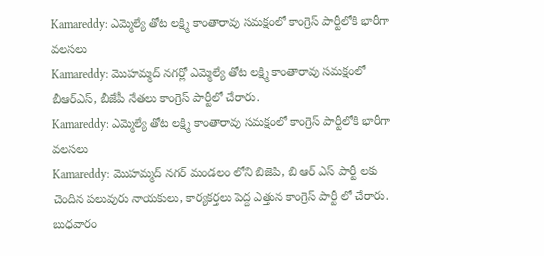Kamareddy: ఎమ్మెల్యే తోట లక్ష్మి కాంతారావు సమక్షంలో కాంగ్రెస్ పార్టీలోకి భారీగా వలసలు
Kamareddy: మొహమ్మద్ నగర్లో ఎమ్మెల్యే తోట లక్ష్మి కాంతారావు సమక్షంలో బీఆర్ఎస్, బీజేపీ నేతలు కాంగ్రెస్ పార్టీలో చేరారు.
Kamareddy: ఎమ్మెల్యే తోట లక్ష్మి కాంతారావు సమక్షంలో కాంగ్రెస్ పార్టీలోకి భారీగా వలసలు
Kamareddy: మొహమ్మద్ నగర్ మండలం లోని బిజెపి, బి ఆర్ ఎస్ పార్టీ లకు చెందిన పలువురు నాయకులు, కార్యకర్తలు పెద్ద ఎత్తున కాంగ్రెస్ పార్టీ లో చేరారు. బుధవారం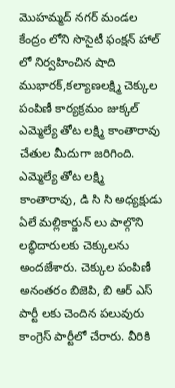మొహమ్మద్ నగర్ మండల కేంద్రం లోని సొసైటీ ఫంక్షన్ హాల్ లో నిర్వహించిన షాది ముభారక్,కల్యాణలక్ష్మి చెక్కుల పంపిణీ కార్యక్రమం జుక్కల్ ఎమ్మెల్యే తోట లక్ష్మి కాంతారావు చేతుల మీదుగా జరిగింది. ఎమ్మెల్యే తోట లక్ష్మి కాంతారావు, డి సి సి అధ్యక్షుడు ఏలే మల్లికార్జున్ లు పాల్గొని లబ్ధిదారులకు చెక్కులను అందజేశారు. చెక్కుల పంపిణీ అనంతరం బిజెపి, బి ఆర్ ఎస్ పార్టీ లకు చెందిన పలువురు కాంగ్రెస్ పార్టీలో చేరారు. వీరికి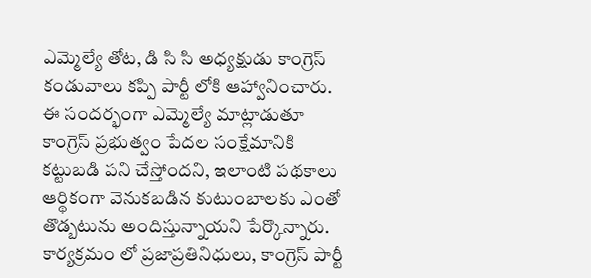ఎమ్మెల్యే తోట, డి సి సి అధ్యక్షుడు కాంగ్రెస్ కండువాలు కప్పి పార్టీ లోకి ఆహ్వానించారు. ఈ సందర్భంగా ఎమ్మెల్యే మాట్లాడుతూ కాంగ్రెస్ ప్రభుత్వం పేదల సంక్షేమానికి కట్టుబడి పని చేస్తోందని, ఇలాంటి పథకాలు ఆర్థికంగా వెనుకబడిన కుటుంబాలకు ఎంతో తొడ్బటును అందిస్తున్నాయని పేర్కొన్నారు. కార్యక్రమం లో ప్రజాప్రతినిధులు, కాంగ్రెస్ పార్టీ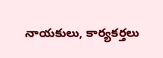నాయకులు, కార్యకర్తలు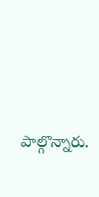పాల్గొన్నారు.